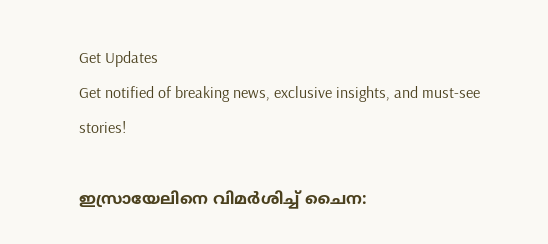Get Updates
Get notified of breaking news, exclusive insights, and must-see stories!

ഇസ്രായേലിനെ വിമർശിച്ച് ചൈന: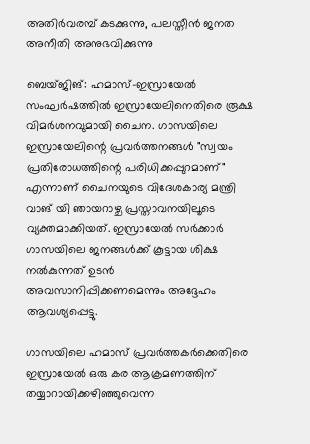അതിർവരമ്പ് കടക്കുന്നു, പലസ്തീന്‍ ജനത അനീതി അനുഭവിക്കുന്നു

ബെയ്ജിങ്: ഹമാസ്-ഇസ്രായേല്‍ സംഘർഷത്തില്‍ ഇസ്രായേലിനെതിരെ രൂക്ഷ വിമർശനവുമായി ചൈന. ഗാസയിലെ ഇസ്രായേലിന്റെ പ്രവർത്തനങ്ങൾ "സ്വയം പ്രതിരോധത്തിന്റെ പരിധിക്കപ്പുറമാണ്" എന്നാണ് ചൈനയുടെ വിദേശകാര്യ മന്ത്രി വാങ് യി ഞായറാഴ്ച പ്രസ്താവനയിലൂടെ വ്യക്തമാക്കിയത്. ഇസ്രായേൽ സർക്കാർ ഗാസയിലെ ജനങ്ങൾക്ക് കൂട്ടായ ശിക്ഷ നൽകുന്നത് ഉടന്‍ അവസാനിപ്പിക്കണമെന്നും അദ്ദേഹം ആവശ്യപ്പെട്ടു.

ഗാസയിലെ ഹമാസ് പ്രവർത്തകർക്കെതിരെ ഇസ്രായേൽ ഒരു കര ആക്രമണത്തിന് തയ്യാറായിക്കഴിഞ്ഞുവെന്ന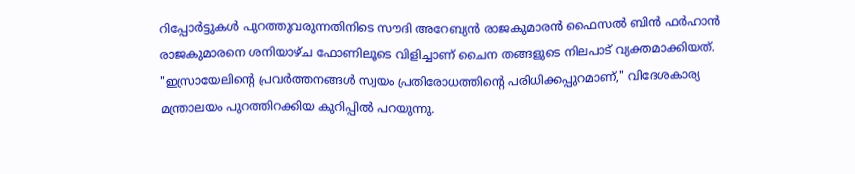റിപ്പോർട്ടുകള്‍ പുറത്തുവരുന്നതിനിടെ സൗദി അറേബ്യൻ രാജകുമാരന്‍ ഫൈസൽ ബിൻ ഫർഹാൻ രാജകുമാരനെ ശനിയാഴ്ച ഫോണിലൂടെ വിളിച്ചാണ് ചൈന തങ്ങളുടെ നിലപാട് വ്യക്തമാക്കിയത്. "ഇസ്രായേലിന്റെ പ്രവർത്തനങ്ങൾ സ്വയം പ്രതിരോധത്തിന്റെ പരിധിക്കപ്പുറമാണ്," വിദേശകാര്യ മന്ത്രാലയം പുറത്തിറക്കിയ കുറിപ്പില്‍ പറയുന്നു.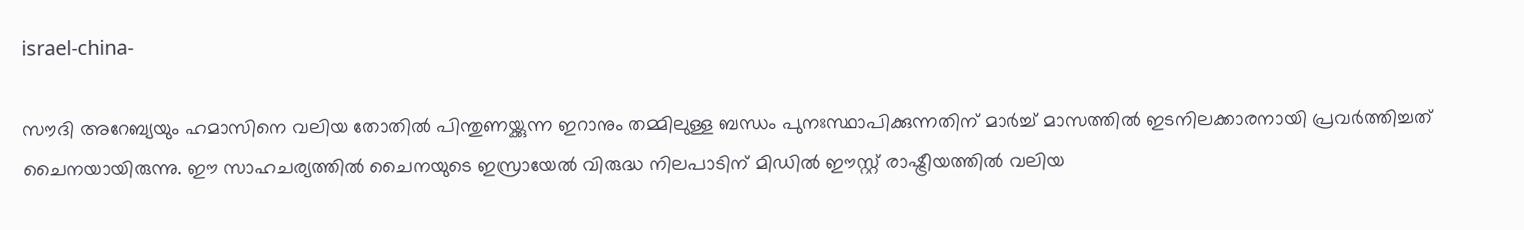israel-china-

സൗദി അറേബ്യയും ഹമാസിനെ വലിയ തോതില്‍ പിന്തുണയ്ക്കുന്ന ഇറാനും തമ്മിലുള്ള ബന്ധം പുനഃസ്ഥാപിക്കുന്നതിന് മാർച്ച് മാസത്തില്‍ ഇടനിലക്കാരനായി പ്രവർത്തിച്ചത് ചൈനയായിരുന്നു. ഈ സാഹചര്യത്തില്‍ ചൈനയുടെ ഇസ്രായേല്‍ വിരുദ്ധ നിലപാടിന് മിഡില്‍ ഈസ്റ്റ് രാഷ്ട്രീയത്തില്‍ വലിയ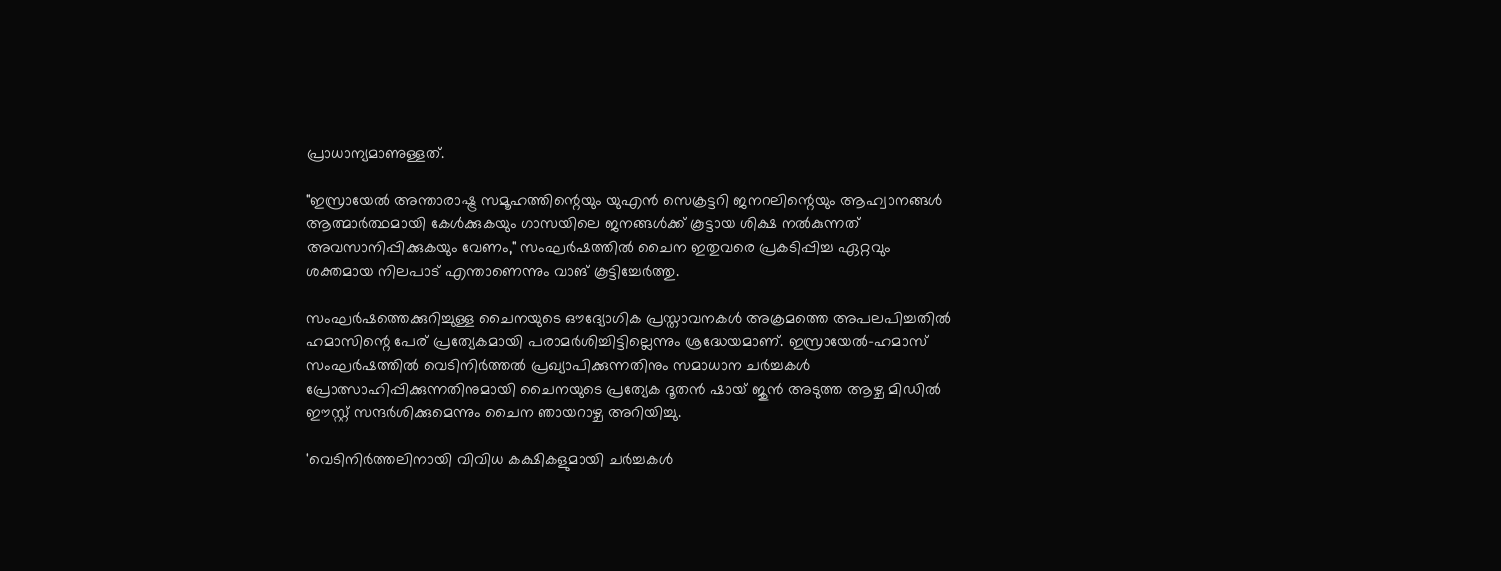പ്രാധാന്യമാണുള്ളത്.

"ഇസ്രായേൽ അന്താരാഷ്ട്ര സമൂഹത്തിന്റെയും യുഎൻ സെക്രട്ടറി ജനറലിന്റെയും ആഹ്വാനങ്ങൾ ആത്മാർത്ഥമായി കേൾക്കുകയും ഗാസയിലെ ജനങ്ങൾക്ക് കൂട്ടായ ശിക്ഷ നൽകുന്നത് അവസാനിപ്പിക്കുകയും വേണം," സംഘർഷത്തിൽ ചൈന ഇതുവരെ പ്രകടിപ്പിച്ച ഏറ്റവും ശക്തമായ നിലപാട് എന്താണെന്നും വാങ് കൂട്ടിച്ചേർത്തു.

സംഘർഷത്തെക്കുറിച്ചുള്ള ചൈനയുടെ ഔദ്യോഗിക പ്രസ്താവനകൾ അക്രമത്തെ അപലപിച്ചതിൽ ഹമാസിന്റെ പേര് പ്രത്യേകമായി പരാമർശിച്ചിട്ടില്ലെന്നും ശ്രദ്ധേയമാണ്. ഇസ്രായേൽ-ഹമാസ് സംഘർഷത്തിൽ വെടിനിർത്തൽ പ്രഖ്യാപിക്കുന്നതിനും സമാധാന ചർച്ചകൾ പ്രോത്സാഹിപ്പിക്കുന്നതിനുമായി ചൈനയുടെ പ്രത്യേക ദൂതൻ ഷായ് ജുൻ അടുത്ത ആഴ്ച മിഡിൽ ഈസ്റ്റ് സന്ദർശിക്കുമെന്നും ചൈന ഞായറാഴ്ച അറിയിച്ചു.

'വെടിനിർത്തലിനായി വിവിധ കക്ഷികളുമായി ചർച്ചകള്‍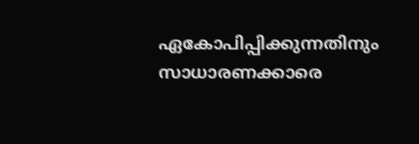ഏകോപിപ്പിക്കുന്നതിനും സാധാരണക്കാരെ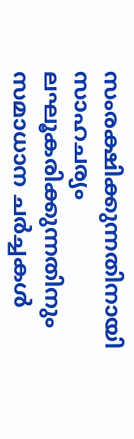സംരക്ഷിക്കുന്നതിനായി സാഹചര്യം ലഘൂകരിക്കുന്നതിനും സമാധാന ചർച്ചകൾ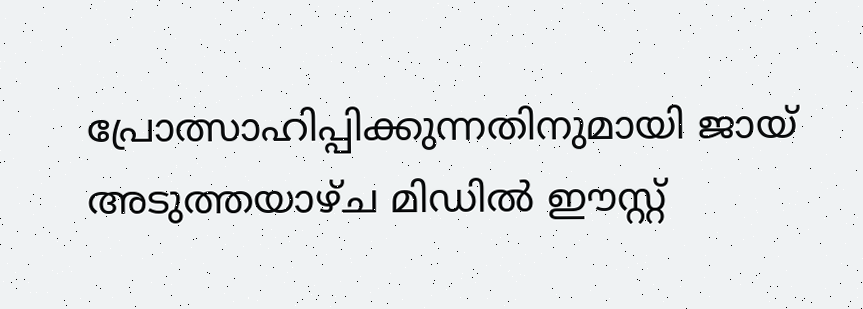പ്രോത്സാഹിപ്പിക്കുന്നതിനുമായി ജായ് അടുത്തയാഴ്ച മിഡിൽ ഈസ്റ്റ്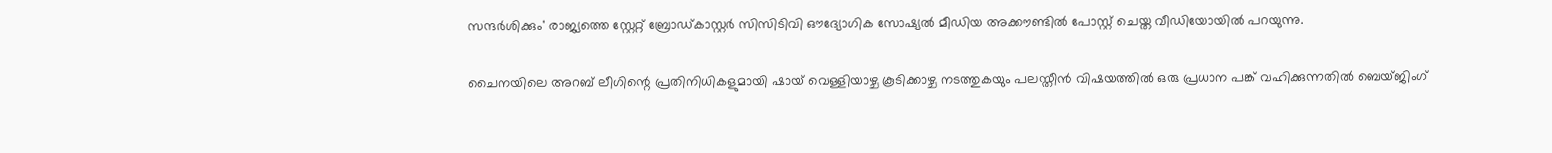സന്ദർശിക്കും' രാജ്യത്തെ സ്റ്റേറ്റ് ബ്രോഡ്കാസ്റ്റർ സിസിടിവി ഔദ്യോഗിക സോഷ്യൽ മീഡിയ അക്കൗണ്ടിൽ പോസ്റ്റ് ചെയ്ത വീഡിയോയിൽ പറയുന്നു.

ചൈനയിലെ അറബ് ലീഗിന്റെ പ്രതിനിധികളുമായി ഷായ് വെള്ളിയാഴ്ച കൂടിക്കാഴ്ച നടത്തുകയും പലസ്തീൻ വിഷയത്തിൽ ഒരു പ്രധാന പങ്ക് വഹിക്കുന്നതിൽ ബെയ്ജിംഗ്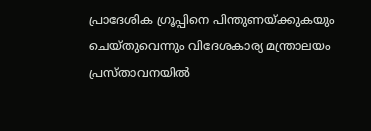പ്രാദേശിക ഗ്രൂപ്പിനെ പിന്തുണയ്ക്കുകയും ചെയ്തുവെന്നും വിദേശകാര്യ മന്ത്രാലയം പ്രസ്താവനയിൽ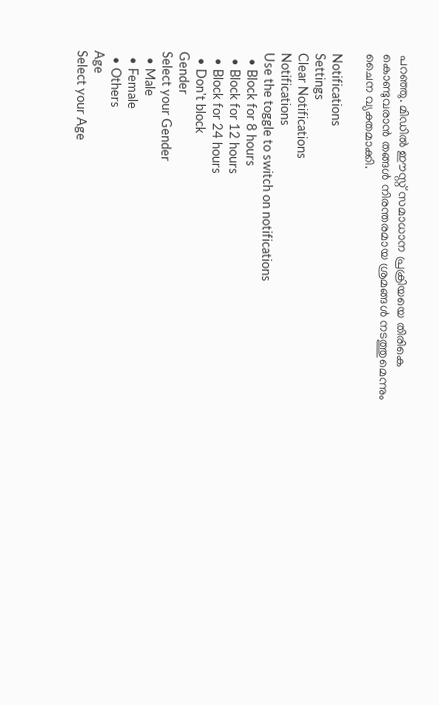പറഞ്ഞു. മിഡിൽ ഈസ്റ്റ് സമാധാന പ്രക്രിയയെ തിരികെ കൊണ്ടുവരാൻ തങ്ങള്‍ നിരന്തരമായ ശ്രമങ്ങൾ നടത്തുമെന്നും ചൈന വ്യക്തമാക്കി.

Notifications
Settings
Clear Notifications
Notifications
Use the toggle to switch on notifications
  • Block for 8 hours
  • Block for 12 hours
  • Block for 24 hours
  • Don't block
Gender
Select your Gender
  • Male
  • Female
  • Others
Age
Select your Age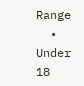Range
  • Under 18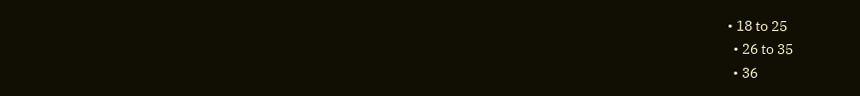• 18 to 25
  • 26 to 35
  • 36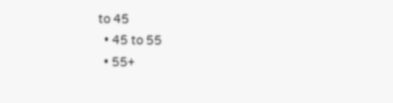to 45
  • 45 to 55
  • 55+